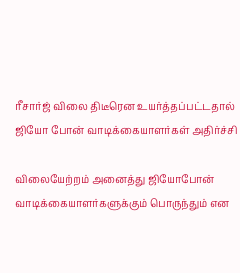ரீசார்ஜ் விலை திடீரென உயர்த்தப்பட்டதால் ஜியோ போன் வாடிக்கையாளர்கள் அதிர்ச்சி

விலையேற்றம் அனைத்து ஜியோபோன் வாடிக்கையாளர்களுக்கும் பொருந்தும் என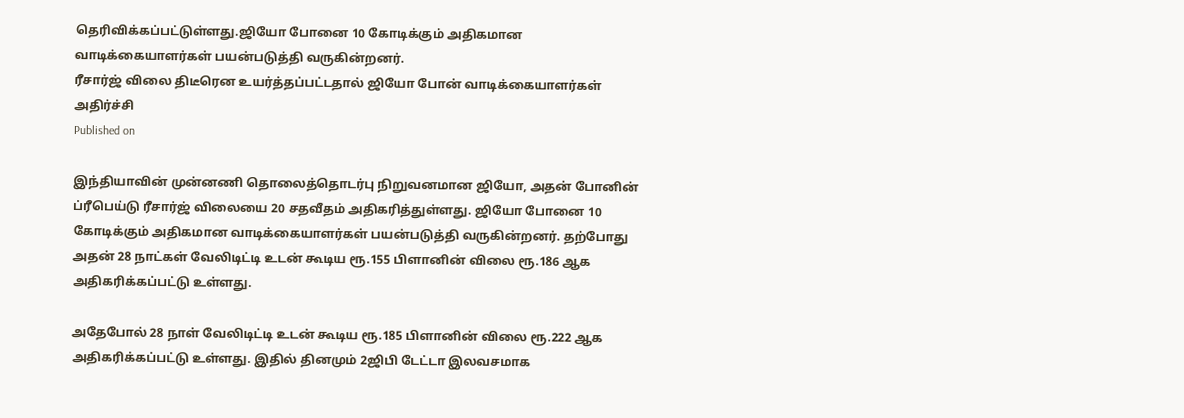தெரிவிக்கப்பட்டுள்ளது.ஜியோ போனை 10 கோடிக்கும் அதிகமான வாடிக்கையாளர்கள் பயன்படுத்தி வருகின்றனர்.
ரீசார்ஜ் விலை திடீரென உயர்த்தப்பட்டதால் ஜியோ போன் வாடிக்கையாளர்கள் அதிர்ச்சி
Published on

இந்தியாவின் முன்னணி தொலைத்தொடர்பு நிறுவனமான ஜியோ, அதன் போனின் ப்ரீபெய்டு ரீசார்ஜ் விலையை 20 சதவீதம் அதிகரித்துள்ளது. ஜியோ போனை 10 கோடிக்கும் அதிகமான வாடிக்கையாளர்கள் பயன்படுத்தி வருகின்றனர். தற்போது அதன் 28 நாட்கள் வேலிடிட்டி உடன் கூடிய ரூ.155 பிளானின் விலை ரூ.186 ஆக அதிகரிக்கப்பட்டு உள்ளது.

அதேபோல் 28 நாள் வேலிடிட்டி உடன் கூடிய ரூ.185 பிளானின் விலை ரூ.222 ஆக அதிகரிக்கப்பட்டு உள்ளது. இதில் தினமும் 2ஜிபி டேட்டா இலவசமாக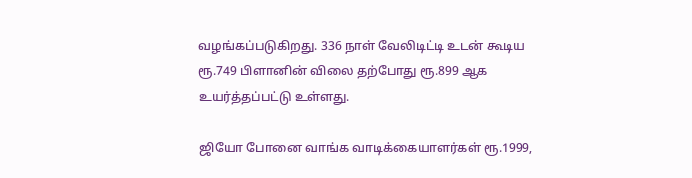வழங்கப்படுகிறது. 336 நாள் வேலிடிட்டி உடன் கூடிய ரூ.749 பிளானின் விலை தற்போது ரூ.899 ஆக உயர்த்தப்பட்டு உள்ளது.

ஜியோ போனை வாங்க வாடிக்கையாளர்கள் ரூ.1999,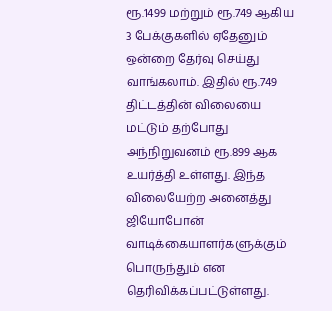ரூ.1499 மற்றும் ரூ.749 ஆகிய 3 பேக்குகளில் ஏதேனும் ஒன்றை தேர்வு செய்து வாங்கலாம். இதில் ரூ.749 திட்டத்தின் விலையை மட்டும் தற்போது அந்நிறுவனம் ரூ.899 ஆக உயர்த்தி உள்ளது. இந்த விலையேற்ற அனைத்து ஜியோபோன் வாடிக்கையாளர்களுக்கும் பொருந்தும் என தெரிவிக்கப்பட்டுள்ளது.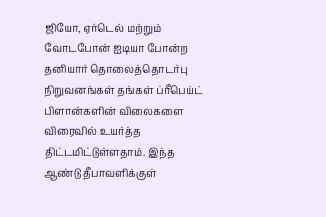ஜியோ, ஏர்டெல் மற்றும் வோடபோன் ஐடியா போன்ற தனியார் தொலைத்தொடர்பு நிறுவனங்கள் தங்கள் ப்ரீபெய்ட் பிளான்களின் விலைகளை விரைவில் உயர்த்த திட்டமிட்டுள்ளதாம். இந்த ஆண்டு தீபாவளிக்குள்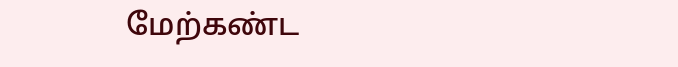மேற்கண்ட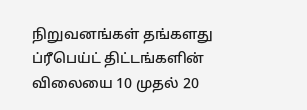நிறுவனங்கள் தங்களது ப்ரீபெய்ட் திட்டங்களின் விலையை 10 முதல் 20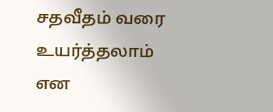சதவீதம் வரை உயர்த்தலாம் என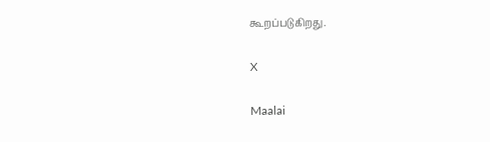கூறப்படுகிறது.

X

Maalai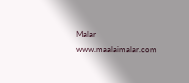Malar
www.maalaimalar.com